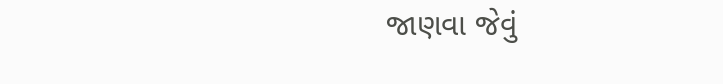જાણવા જેવું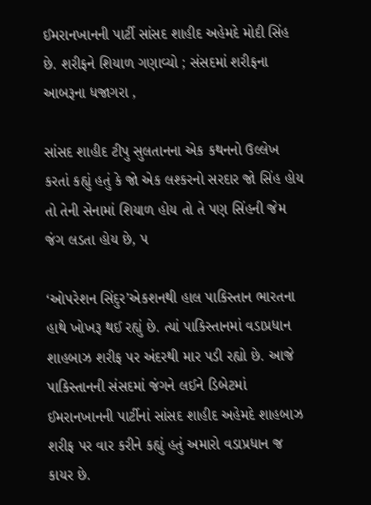ઈમરાનખાનની પાર્ટી સાંસદ શાહીદ અહેમદે મોદી સિંહ છે. શરીફને શિયાળ ગણાવ્યો ; સંસદમાં શરીફના આબરૂના ધજાગરા ,

સાંસદ શાહીદ ટીપુ સુલતાનના એક કથનનો ઉલ્લેખ કરતાં કહ્યું હતું કે જો એક લશ્કરનો સરદાર જો સિંહ હોય તો તેની સેનામાં શિયાળ હોય તો તે પણ સિંહની જેમ જંગ લડતા હોય છે, પ

‘ઓપરેશન સિંદુર’એકશનથી હાલ પાકિસ્તાન ભારતના હાથે ખોખરૂ થઈ રહ્યું છે. ત્યાં પાકિસ્તાનમાં વડાપ્રધાન શાહબાઝ શરીફ પર અંદરથી માર પડી રહ્યો છે. આજે પાકિસ્તાનની સંસદમાં જંગને લઈને ડિબેટમાં ઈમરાનખાનની પાર્ટીનાં સાંસદ શાહીદ અહેમદે શાહબાઝ શરીફ પર વાર કરીને કહ્યું હતું અમારો વડાપ્રધાન જ કાયર છે.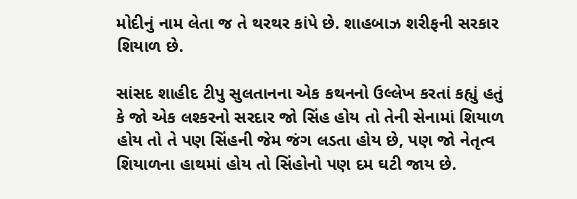મોદીનું નામ લેતા જ તે થરથર કાંપે છે. શાહબાઝ શરીફની સરકાર શિયાળ છે.

સાંસદ શાહીદ ટીપુ સુલતાનના એક કથનનો ઉલ્લેખ કરતાં કહ્યું હતું કે જો એક લશ્કરનો સરદાર જો સિંહ હોય તો તેની સેનામાં શિયાળ હોય તો તે પણ સિંહની જેમ જંગ લડતા હોય છે, પણ જો નેતૃત્વ શિયાળના હાથમાં હોય તો સિંહોનો પણ દમ ઘટી જાય છે.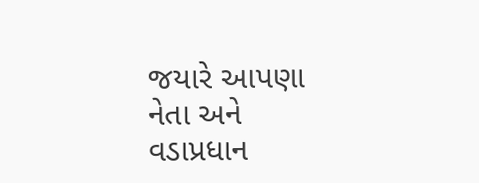જયારે આપણા નેતા અને વડાપ્રધાન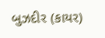બુઝદીર (કાયર)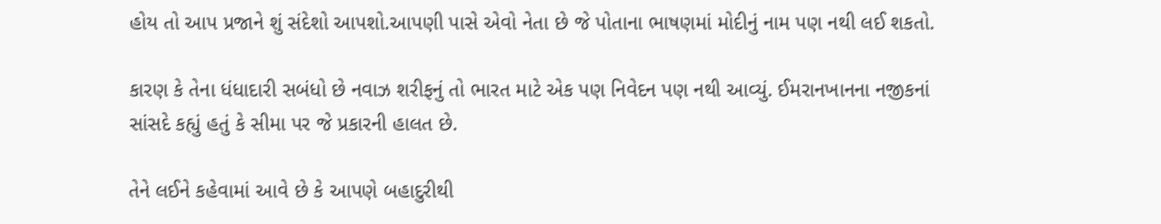હોય તો આપ પ્રજાને શું સંદેશો આપશો.આપણી પાસે એવો નેતા છે જે પોતાના ભાષણમાં મોદીનું નામ પણ નથી લઈ શકતો.

કારણ કે તેના ધંધાદારી સબંધો છે નવાઝ શરીફનું તો ભારત માટે એક પણ નિવેદન પણ નથી આવ્યું. ઈમરાનખાનના નજીકનાં સાંસદે કહ્યું હતું કે સીમા પર જે પ્રકારની હાલત છે.

તેને લઈને કહેવામાં આવે છે કે આપણે બહાદુરીથી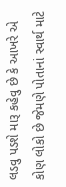લડવુ પડશે મારૂ કહેવુ છે કે આખરે એ કોણ લોકો છે જેમણે પોતાનાં સ્વાર્થ માટે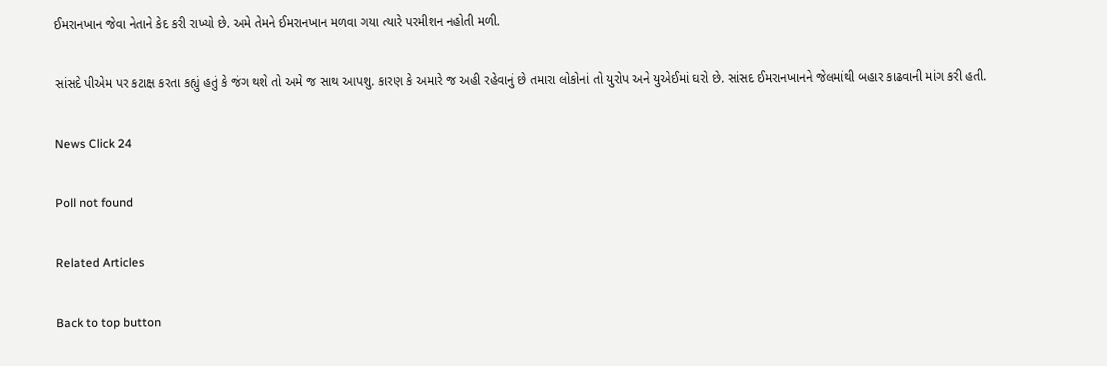ઈમરાનખાન જેવા નેતાને કેદ કરી રાખ્યો છે. અમે તેમને ઈમરાનખાન મળવા ગયા ત્યારે પરમીશન નહોતી મળી.

સાંસદે પીએમ પર કટાક્ષ કરતા કહ્યું હતું કે જંગ થશે તો અમે જ સાથ આપશુ. કારણ કે અમારે જ અહી રહેવાનું છે તમારા લોકોનાં તો યુરોપ અને યુએઈમાં ઘરો છે. સાંસદ ઈમરાનખાનને જેલમાંથી બહાર કાઢવાની માંગ કરી હતી.

News Click 24

Poll not found

Related Articles

Back to top button